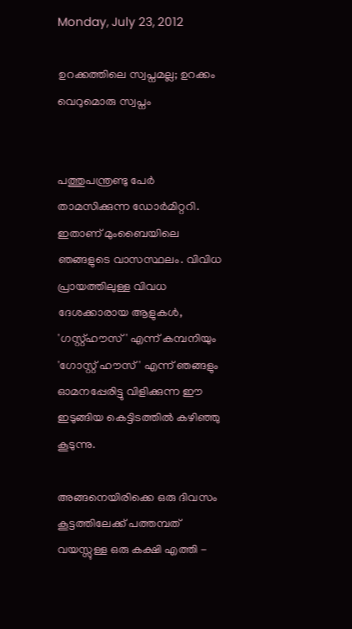Monday, July 23, 2012

ഉറക്കത്തിലെ സ്വപ്നമല്ല; ഉറക്കം വെറുമൊരു സ്വപ്നം


പത്തുപന്ത്രണ്ടു പേർ താമസിക്കുന്ന ഡോര്‍മിറ്ററി. ഇതാണ് മുംബൈയിലെ ഞങ്ങളുടെ വാസസ്ഥലം. വിവിധ പ്രായത്തിലുള്ള വിവധ ദേശക്കാരായ ആളുകള്‍, 'ഗസ്റ്റ്ഹൗസ്' എന്ന് കമ്പനിയും 'ഗോസ്റ്റ് ഹൗസ് ' എന്ന് ഞങ്ങളും ഓമനപ്പേരിട്ടു വിളിക്കുന്ന ഈ ഇടുങ്ങിയ കെട്ടിടത്തില്‍ കഴിഞ്ഞു കൂടുന്നു.

അങ്ങനെയിരിക്കെ ഒരു ദിവസം കൂട്ടത്തിലേക്ക് പത്തമ്പത് വയസ്സുള്ള ഒരു കക്ഷി എത്തി -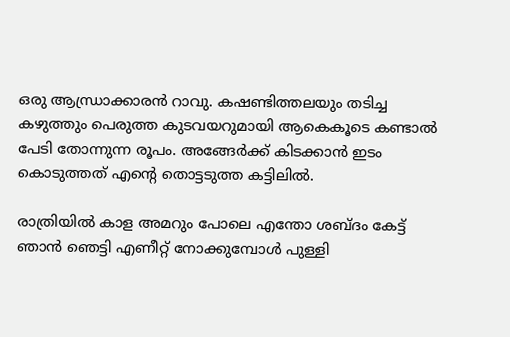ഒരു ആന്ധ്രാക്കാരന്‍ റാവു. കഷണ്ടിത്തലയും തടിച്ച കഴുത്തും പെരുത്ത കുടവയറുമായി ആകെകൂടെ കണ്ടാല്‍ പേടി തോന്നുന്ന രൂപം. അങ്ങേര്‍ക്ക് കിടക്കാന്‍ ഇടം കൊടുത്തത് എന്റെ തൊട്ടടുത്ത കട്ടിലിൽ.

രാത്രിയില്‍ കാള അമറും പോലെ എന്തോ ശബ്ദം കേട്ട്  ഞാന്‍ ഞെട്ടി എണീറ്റ് നോക്കുമ്പോള്‍ പുള്ളി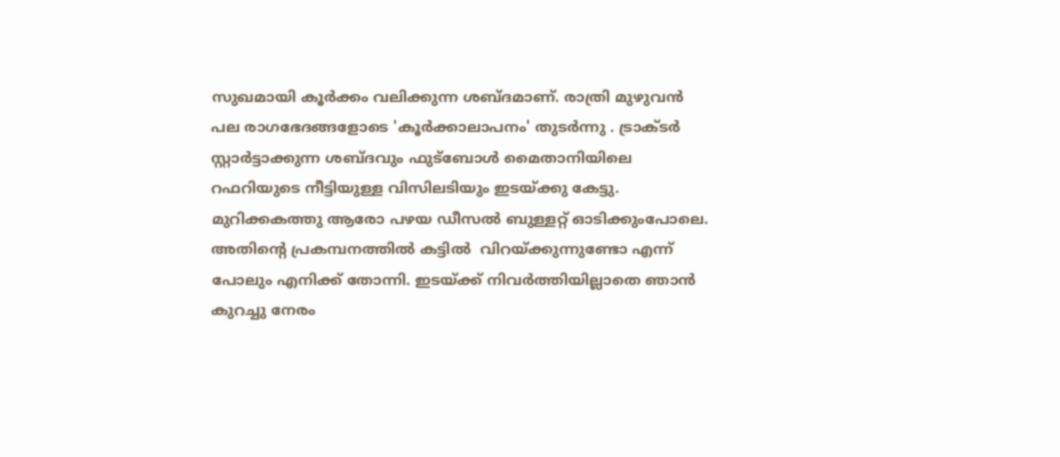സുഖമായി കൂര്‍ക്കം വലിക്കുന്ന ശബ്ദമാണ്. രാത്രി മുഴുവന്‍ പല രാഗഭേദങ്ങളോടെ 'കൂര്‍ക്കാലാപനം' തുടര്‍ന്നു . ട്രാക്ടര്‍ സ്റ്റാർട്ടാക്കുന്ന ശബ്ദവും ഫുട്ബോള്‍ മൈതാനിയിലെ റഫറിയുടെ നീട്ടിയുള്ള വിസിലടിയും ഇടയ്ക്കു കേട്ടു. മുറിക്കകത്തു ആരോ പഴയ ഡീസല്‍ ബുള്ളറ്റ് ഓടിക്കുംപോലെ. അതിന്റെ പ്രകമ്പനത്തില്‍ കട്ടില്‍  വിറയ്ക്കുന്നുണ്ടോ എന്ന് പോലും എനിക്ക് തോന്നി. ഇടയ്ക്ക് നിവര്‍ത്തിയില്ലാതെ ഞാന്‍ കുറച്ചു നേരം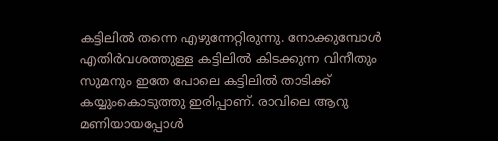കട്ടിലില്‍ തന്നെ എഴുന്നേറ്റിരുന്നു. നോക്കുമ്പോള്‍ എതിര്‍വശത്തുള്ള കട്ടിലില്‍ കിടക്കുന്ന വിനീതും സുമനും ഇതേ പോലെ കട്ടിലില്‍ താടിക്ക്  കയ്യുംകൊടുത്തു ഇരിപ്പാണ്. രാവിലെ ആറു മണിയായപ്പോള്‍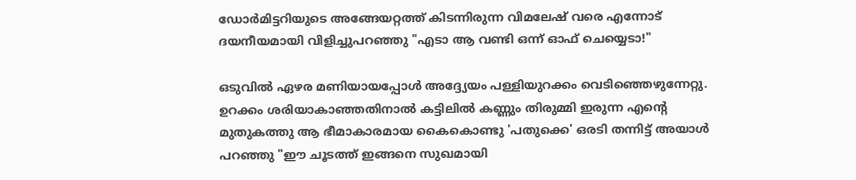ഡോർമിട്ടറിയുടെ അങ്ങേയറ്റത്ത്‌ കിടന്നിരുന്ന വിമലേഷ് വരെ എന്നോട് ദയനീയമായി വിളിച്ചുപറഞ്ഞു "എടാ ആ വണ്ടി ഒന്ന് ഓഫ് ചെയ്യെടാ!"

ഒടുവില്‍ ഏഴര മണിയായപ്പോള്‍ അദ്ദ്യേയം പള്ളിയുറക്കം വെടിഞ്ഞെഴുന്നേറ്റു. ഉറക്കം ശരിയാകാഞ്ഞതിനാല്‍ കട്ടിലില്‍ കണ്ണും തിരുമ്മി ഇരുന്ന എന്റെ മുതുകത്തു ആ ഭീമാകാരമായ കൈകൊണ്ടു 'പതുക്കെ' ഒരടി തന്നിട്ട് അയാള്‍ പറഞ്ഞു "ഈ ചൂടത്ത് ഇങ്ങനെ സുഖമായി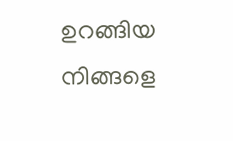ഉറങ്ങിയ നിങ്ങളെ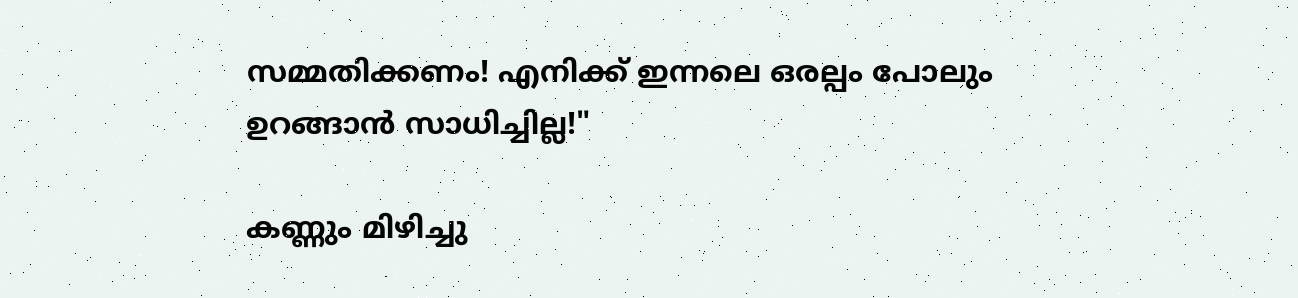സമ്മതിക്കണം! എനിക്ക് ഇന്നലെ ഒരല്പം പോലും ഉറങ്ങാന്‍ സാധിച്ചില്ല!"

കണ്ണും മിഴിച്ചു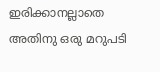ഇരിക്കാനല്ലാതെ അതിനു ഒരു മറുപടി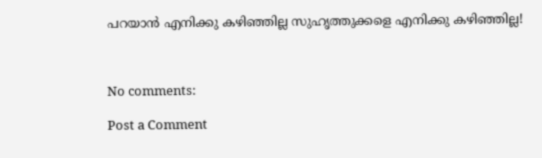പറയാന്‍ എനിക്കു കഴിഞ്ഞില്ല സുഹൃത്തുക്കളെ എനിക്കു കഴിഞ്ഞില്ല!



No comments:

Post a Comment